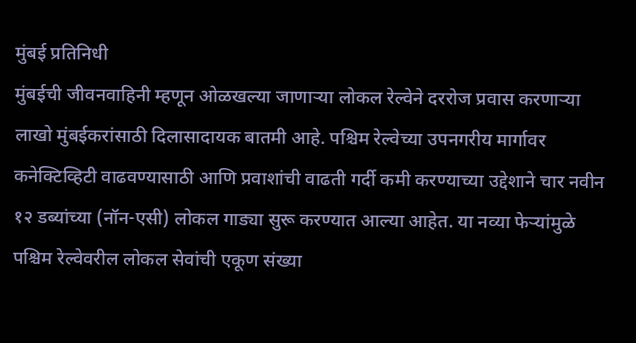मुंबई प्रतिनिधी
मुंबईची जीवनवाहिनी म्हणून ओळखल्या जाणाऱ्या लोकल रेल्वेने दररोज प्रवास करणाऱ्या लाखो मुंबईकरांसाठी दिलासादायक बातमी आहे. पश्चिम रेल्वेच्या उपनगरीय मार्गावर कनेक्टिव्हिटी वाढवण्यासाठी आणि प्रवाशांची वाढती गर्दी कमी करण्याच्या उद्देशाने चार नवीन १२ डब्यांच्या (नॉन-एसी) लोकल गाड्या सुरू करण्यात आल्या आहेत. या नव्या फेऱ्यांमुळे पश्चिम रेल्वेवरील लोकल सेवांची एकूण संख्या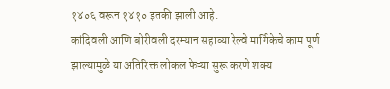१४०६ वरून १४१० इतकी झाली आहे.
कांदिवली आणि बोरीवली दरम्यान सहाव्या रेल्वे मार्गिकेचे काम पूर्ण झाल्यामुळे या अतिरिक्त लोकल फेऱ्या सुरू करणे शक्य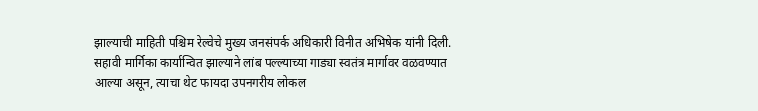झाल्याची माहिती पश्चिम रेल्वेचे मुख्य जनसंपर्क अधिकारी विनीत अभिषेक यांनी दिली. सहावी मार्गिका कार्यान्वित झाल्याने लांब पल्ल्याच्या गाड्या स्वतंत्र मार्गावर वळवण्यात आल्या असून, त्याचा थेट फायदा उपनगरीय लोकल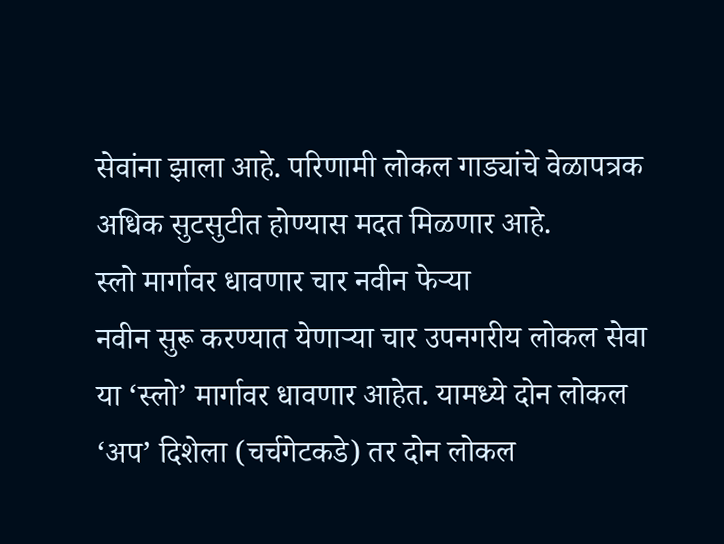सेवांना झाला आहे. परिणामी लोकल गाड्यांचे वेळापत्रक अधिक सुटसुटीत होण्यास मदत मिळणार आहे.
स्लो मार्गावर धावणार चार नवीन फेऱ्या
नवीन सुरू करण्यात येणाऱ्या चार उपनगरीय लोकल सेवा या ‘स्लो’ मार्गावर धावणार आहेत. यामध्ये दोन लोकल ‘अप’ दिशेला (चर्चगेटकडे) तर दोन लोकल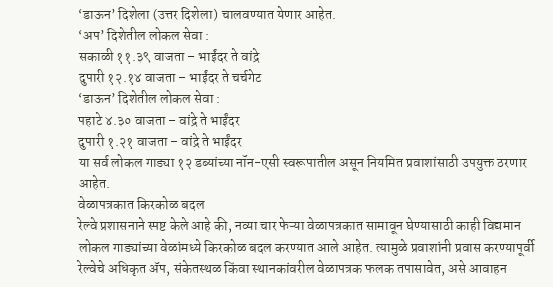‘डाऊन’ दिशेला (उत्तर दिशेला) चालवण्यात येणार आहेत.
‘अप’ दिशेतील लोकल सेवा :
सकाळी ११.३९ वाजता – भाईंदर ते वांद्रे
दुपारी १२.१४ वाजता – भाईंदर ते चर्चगेट
‘डाऊन’ दिशेतील लोकल सेवा :
पहाटे ४.३० वाजता – वांद्रे ते भाईंदर
दुपारी १.२१ वाजता – वांद्रे ते भाईंदर
या सर्व लोकल गाड्या १२ डब्यांच्या नॉन-एसी स्वरूपातील असून नियमित प्रवाशांसाठी उपयुक्त ठरणार आहेत.
वेळापत्रकात किरकोळ बदल
रेल्वे प्रशासनाने स्पष्ट केले आहे की, नव्या चार फेऱ्या वेळापत्रकात सामावून घेण्यासाठी काही विद्यमान लोकल गाड्यांच्या वेळांमध्ये किरकोळ बदल करण्यात आले आहेत. त्यामुळे प्रवाशांनी प्रवास करण्यापूर्वी रेल्वेचे अधिकृत ॲप, संकेतस्थळ किंवा स्थानकांवरील वेळापत्रक फलक तपासावेत, असे आवाहन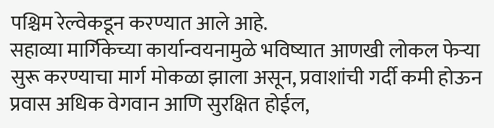पश्चिम रेल्वेकडून करण्यात आले आहे.
सहाव्या मार्गिकेच्या कार्यान्वयनामुळे भविष्यात आणखी लोकल फेऱ्या सुरू करण्याचा मार्ग मोकळा झाला असून, प्रवाशांची गर्दी कमी होऊन प्रवास अधिक वेगवान आणि सुरक्षित होईल,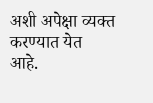अशी अपेक्षा व्यक्त करण्यात येत आहे.